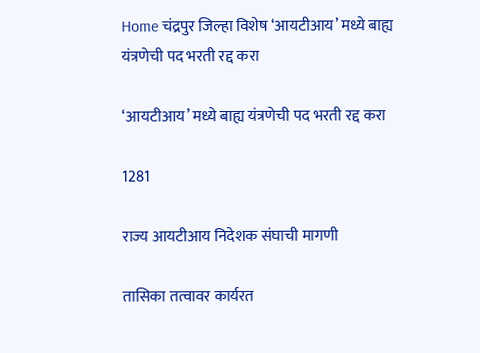Home चंद्रपुर जिल्हा विशेष ‘आयटीआय’ मध्ये बाह्य यंत्रणेची पद भरती रद्द करा

‘आयटीआय’ मध्ये बाह्य यंत्रणेची पद भरती रद्द करा

1281

राज्य आयटीआय निदेशक संघाची मागणी

तासिका तत्वावर कार्यरत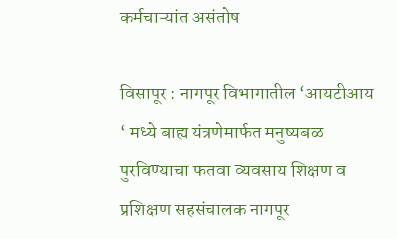कर्मचाऱ्यांत असंतोष

विसापूर : नागपूर विभागातील ‘आयटीआय ‘ मध्ये बाह्य यंत्रणेमार्फत मनुष्यबळ पुरविण्याचा फतवा व्यवसाय शिक्षण व प्रशिक्षण सहसंचालक नागपूर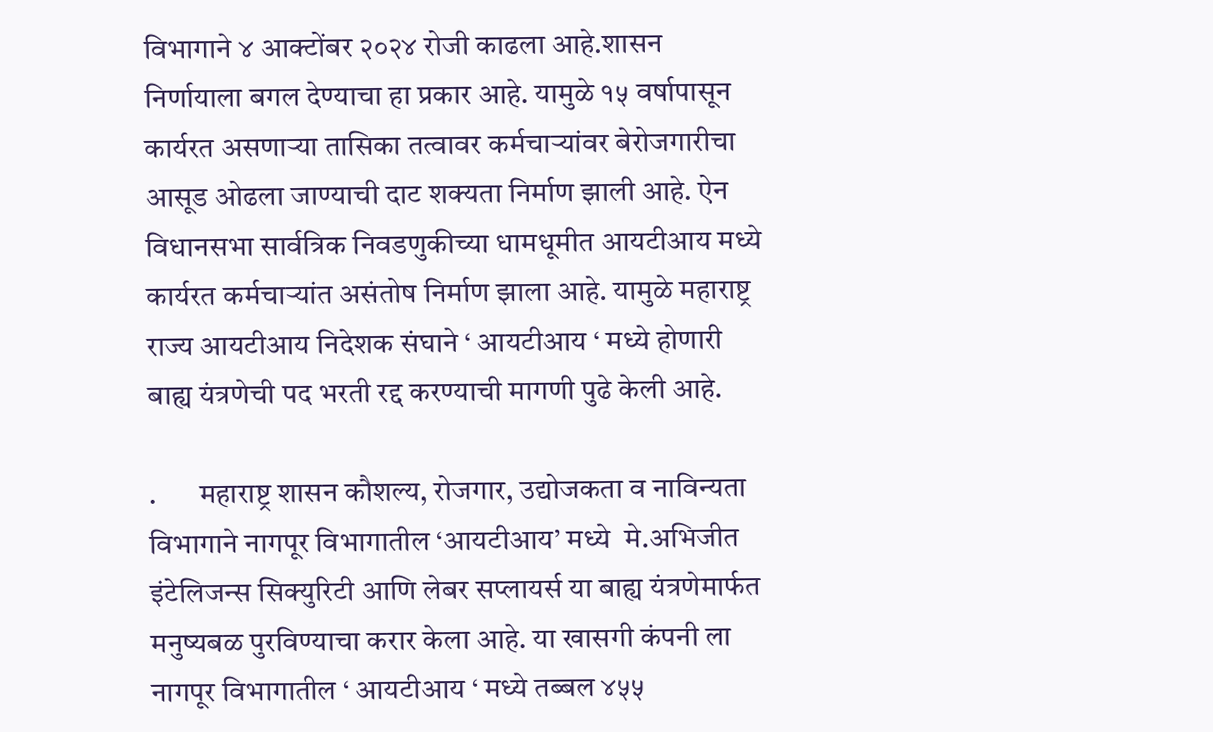विभागाने ४ आक्टोंबर २०२४ रोजी काढला आहे.शासन निर्णायाला बगल देण्याचा हा प्रकार आहे. यामुळे १५ वर्षापासून कार्यरत असणाऱ्या तासिका तत्वावर कर्मचाऱ्यांवर बेरोजगारीचा आसूड ओढला जाण्याची दाट शक्यता निर्माण झाली आहे. ऐन विधानसभा सार्वत्रिक निवडणुकीच्या धामधूमीत आयटीआय मध्ये कार्यरत कर्मचाऱ्यांत असंतोष निर्माण झाला आहे. यामुळे महाराष्ट्र राज्य आयटीआय निदेशक संघाने ‘ आयटीआय ‘ मध्ये होणारी बाह्य यंत्रणेची पद भरती रद्द करण्याची मागणी पुढे केली आहे.

.       महाराष्ट्र शासन कौशल्य, रोजगार, उद्योजकता व नाविन्यता विभागाने नागपूर विभागातील ‘आयटीआय’ मध्ये  मे.अभिजीत इंटेलिजन्स सिक्युरिटी आणि लेबर सप्लायर्स या बाह्य यंत्रणेमार्फत मनुष्यबळ पुरविण्याचा करार केला आहे. या खासगी कंपनी ला नागपूर विभागातील ‘ आयटीआय ‘ मध्ये तब्बल ४५५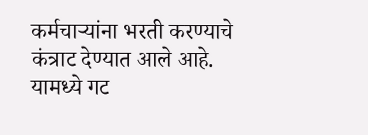कर्मचाऱ्यांना भरती करण्याचे कंत्राट देण्यात आले आहे. यामध्ये गट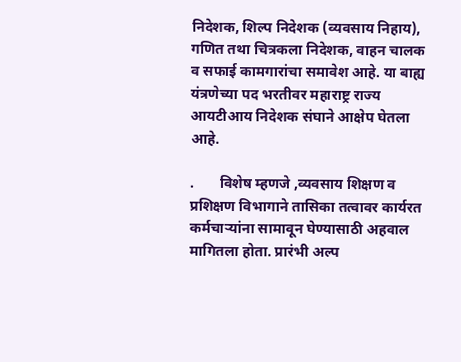निदेशक, शिल्प निदेशक (व्यवसाय निहाय), गणित तथा चित्रकला निदेशक, वाहन चालक व सफाई कामगारांचा समावेश आहे. या बाह्य यंत्रणेच्या पद भरतीवर महाराष्ट्र राज्य आयटीआय निदेशक संघाने आक्षेप घेतला आहे.

.       विशेष म्हणजे ,व्यवसाय शिक्षण व प्रशिक्षण विभागाने तासिका तत्वावर कार्यरत कर्मचाऱ्यांना सामावून घेण्यासाठी अहवाल मागितला होता. प्रारंभी अल्प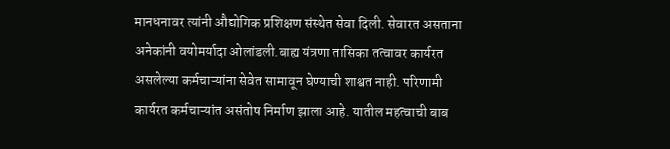मानधनावर त्यांनी औद्योगिक प्रशिक्षण संस्थेत सेवा दिली. सेवारत असताना अनेकांनी वयोमर्यादा ओलांडली.बाह्य यंत्रणा तासिका तत्वावर कार्यरत असलेल्या कर्मचाऱ्यांना सेवेत सामावून घेण्याची शाश्वत नाही. परिणामी कार्यरत कर्मचाऱ्यांत असंतोष निर्माण झाला आहे. यातील महत्वाची बाब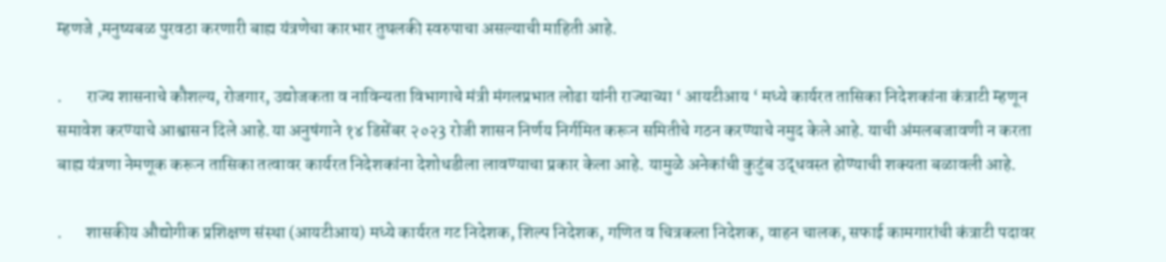म्हणजे ,मनुष्यबळ पुरवठा करणारी बाह्य यंत्रणेचा कारभार तुघलकी स्वरुपाचा असल्याची माहिती आहे.

.       राज्य शासनाचे कौशल्य, रोजगार, उद्योजकता व नाविन्यता विभागाचे मंत्री मंगलप्रभात लोढा यांनी राज्याच्या ‘ आयटीआय ‘ मध्ये कार्यरत तासिका निदेशकांना कंत्राटी म्हणून समावेश करण्याचे आश्वासन दिले आहे.या अनुषंगाने १४ डिसेंबर २०२3 रोजी शासन निर्णय निर्गमित करून समितीचे गठन करण्याचे नमुद केले आहे. याची अंमलबजावणी न करता बाह्य यंत्रणा नेमणूक करून तासिका तत्वावर कार्यरत निदेशकांना देशोधडीला लावण्याचा प्रकार केला आहे. यामुळे अनेकांची कुटुंब उद्धवस्त होण्याची शक्यता बळावली आहे.

.       शासकीय औद्योगीक प्रशिक्षण संस्था (आयटीआय) मध्ये कार्यरत गट निदेशक, शिल्प निदेशक, गणित व चित्रकला निदेशक, वाहन चालक, सफाई कामगारांची कंत्राटी पदावर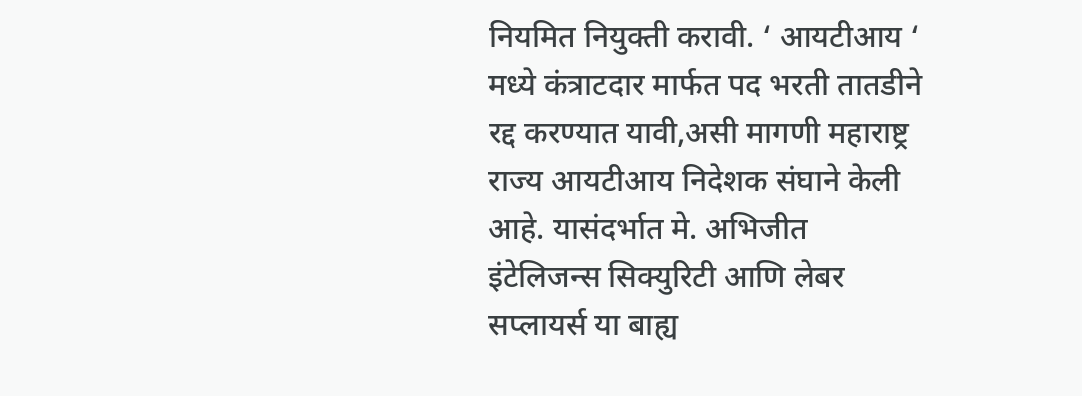नियमित नियुक्ती करावी. ‘ आयटीआय ‘ मध्ये कंत्राटदार मार्फत पद भरती तातडीने रद्द करण्यात यावी,असी मागणी महाराष्ट्र राज्य आयटीआय निदेशक संघाने केली आहे. यासंदर्भात मे. अभिजीत इंटेलिजन्स सिक्युरिटी आणि लेबर सप्लायर्स या बाह्य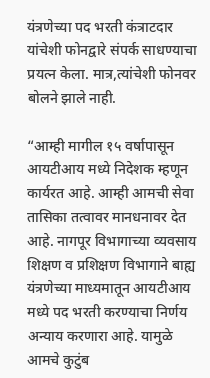यंत्रणेच्या पद भरती कंत्राटदार यांचेशी फोनद्वारे संपर्क साधण्याचा प्रयत्न केला. मात्र,त्यांचेशी फोनवर बोलने झाले नाही.

“आम्ही मागील १५ वर्षापासून आयटीआय मध्ये निदेशक म्हणून कार्यरत आहे. आम्ही आमची सेवा तासिका तत्वावर मानधनावर देत आहे. नागपूर विभागाच्या व्यवसाय शिक्षण व प्रशिक्षण विभागाने बाह्य यंत्रणेच्या माध्यमातून आयटीआय मध्ये पद भरती करण्याचा निर्णय अन्याय करणारा आहे. यामुळे आमचे कुटुंब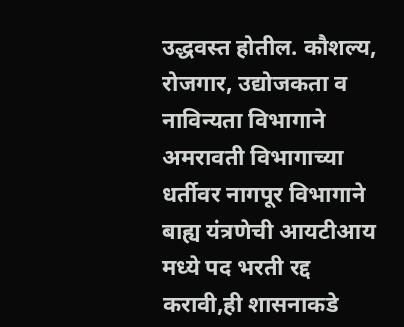उद्धवस्त होतील. कौशल्य, रोजगार, उद्योजकता व नाविन्यता विभागाने अमरावती विभागाच्या धर्तीवर नागपूर विभागाने बाह्य यंत्रणेची आयटीआय मध्ये पद भरती रद्द करावी,ही शासनाकडे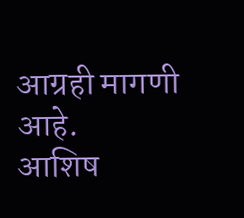आग्रही मागणी आहे.                                                                                           आशिष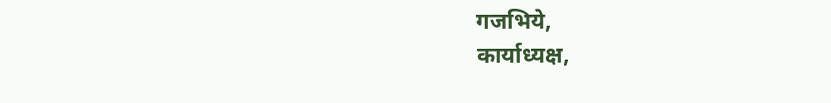गजभिये,                                              कार्याध्यक्ष,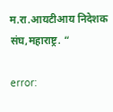म.रा.आयटीआय निदेशक संघ,महाराष्ट्र. “

error: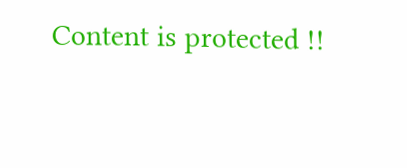Content is protected !!